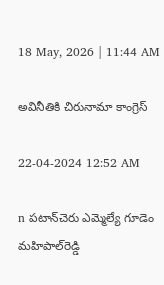18 May, 2026 | 11:44 AM

అవినీతికి చిరునామా కాంగ్రెస్

22-04-2024 12:52 AM

n పటాన్‌చెరు ఎమ్మెల్యే గూడెం మహిపాల్‌రెడ్డి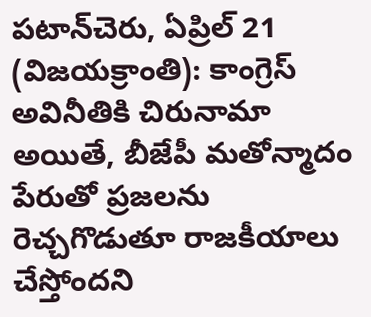పటాన్‌చెరు, ఏప్రిల్ 21 (విజయక్రాంతి): కాంగ్రెస్ అవినీతికి చిరునామా అయితే, బీజేపీ మతోన్మాదం పేరుతో ప్రజలను రెచ్చగొడుతూ రాజకీయాలు చేస్తోందని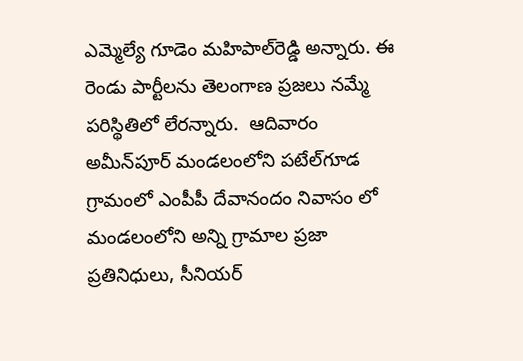ఎమ్మెల్యే గూడెం మహిపాల్‌రెడ్డి అన్నారు. ఈ రెండు పార్టీలను తెలంగాణ ప్రజలు నమ్మే పరిస్థితిలో లేరన్నారు.  ఆదివారం అమీన్‌పూర్ మండలంలోని పటేల్‌గూడ గ్రామంలో ఎంపీపీ దేవానందం నివాసం లో మండలంలోని అన్ని గ్రామాల ప్రజా ప్రతినిధులు, సీనియర్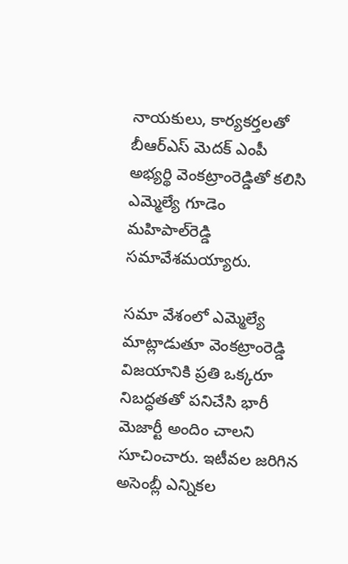నాయకులు, కార్యకర్తలతో బీఆర్‌ఎస్ మెదక్ ఎంపీ అభ్యర్థి వెంకట్రాంరెడ్డితో కలిసి ఎమ్మెల్యే గూడెం మహిపాల్‌రెడ్డి సమావేశమయ్యారు.

సమా వేశంలో ఎమ్మెల్యే మాట్లాడుతూ వెంకట్రాంరెడ్డి విజయానికి ప్రతి ఒక్కరూ నిబద్ధతతో పనిచేసి భారీ మెజార్టీ అందిం చాలని సూచించారు. ఇటీవల జరిగిన అసెంబ్లీ ఎన్నికల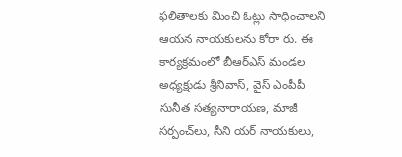ఫలితాలకు మించి ఓట్లు సాధించాలని ఆయన నాయకులను కోరా రు. ఈ కార్యక్రమంలో బీఆర్‌ఎస్ మండల అధ్యక్షుడు శ్రీనివాస్, వైస్ ఎంపీపీ సునీత సత్యనారాయణ, మాజీ సర్పంచ్‌లు, సీని యర్ నాయకులు,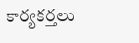కార్యకర్తలు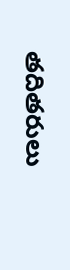తదితరులు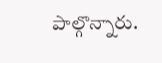పాల్గొన్నారు.